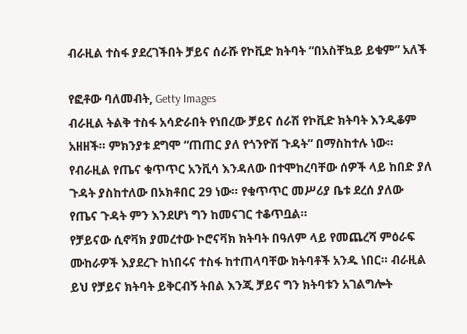ብራዚል ተስፋ ያደረገችበት ቻይና ሰራሹ የኮቪድ ክትባት “በአስቸኳይ ይቁም” አለች

የፎቶው ባለመብት, Getty Images
ብራዚል ትልቅ ተስፋ አሳድራበት የነበረው ቻይና ሰራሽ የኮቪድ ክትባት እንዲቆም አዘዘች። ምክንያቱ ደግሞ “ጠጠር ያለ የጎንዮሽ ጉዳት” በማስከተሉ ነው።
የብራዚል የጤና ቁጥጥር አንቪሳ እንዳለው በተሞከረባቸው ሰዎች ላይ ከበድ ያለ ጉዳት ያስከተለው በኦክቶበር 29 ነው። የቁጥጥር መሥሪያ ቤቱ ደረሰ ያለው የጤና ጉዳት ምን እንደሆነ ግን ከመናገር ተቆጥቧል።
የቻይናው ሲኖቫክ ያመረተው ኮሮናቫክ ክትባት በዓለም ላይ የመጨረሻ ምዕራፍ ሙከራዎች እያደረጉ ከነበሩና ተስፋ ከተጠላባቸው ክትባቶች አንዱ ነበር። ብራዚል ይህ የቻይና ክትባት ይቅርብኝ ትበል እንጂ ቻይና ግን ክትባቱን አገልግሎት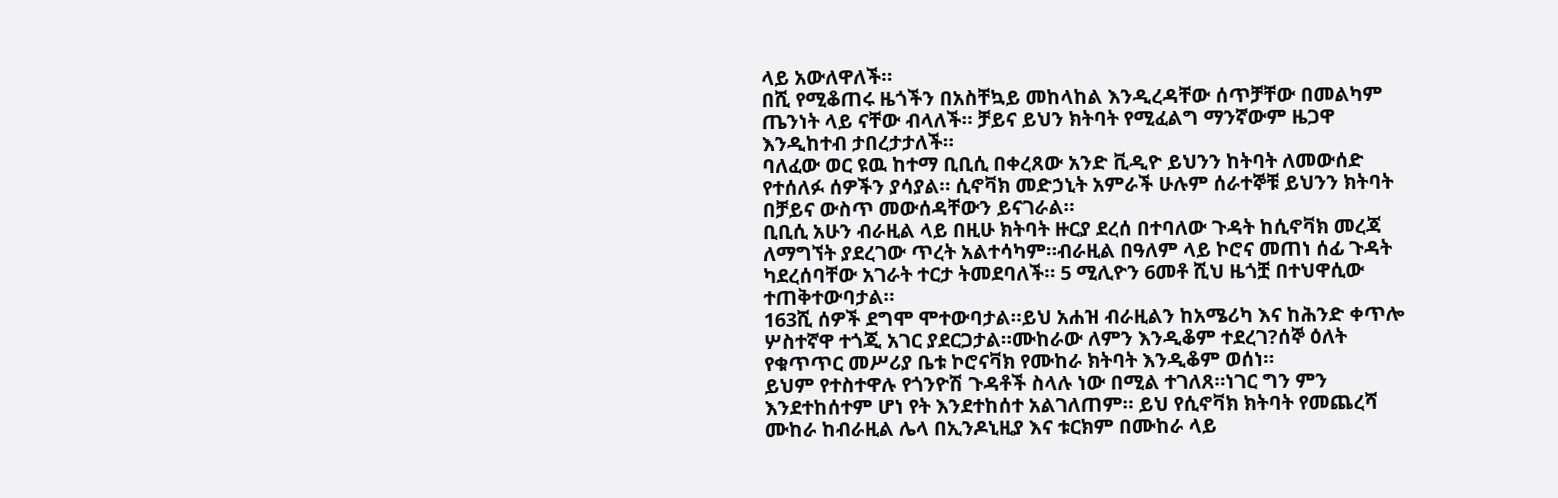ላይ አውለዋለች።
በሺ የሚቆጠሩ ዜጎችን በአስቸኳይ መከላከል እንዲረዳቸው ሰጥቻቸው በመልካም ጤንነት ላይ ናቸው ብላለች። ቻይና ይህን ክትባት የሚፈልግ ማንኛውም ዜጋዋ እንዲከተብ ታበረታታለች።
ባለፈው ወር ዩዉ ከተማ ቢቢሲ በቀረጸው አንድ ቪዲዮ ይህንን ከትባት ለመውሰድ የተሰለፉ ሰዎችን ያሳያል። ሲኖቫክ መድኃኒት አምራች ሁሉም ሰራተኞቹ ይህንን ክትባት በቻይና ውስጥ መውሰዳቸውን ይናገራል።
ቢቢሲ አሁን ብራዚል ላይ በዚሁ ክትባት ዙርያ ደረሰ በተባለው ጉዳት ከሲኖቫክ መረጃ ለማግኘት ያደረገው ጥረት አልተሳካም።ብራዚል በዓለም ላይ ኮሮና መጠነ ሰፊ ጉዳት ካደረሰባቸው አገራት ተርታ ትመደባለች። 5 ሚሊዮን 6መቶ ሺህ ዜጎቿ በተህዋሲው ተጠቅተውባታል።
163ሺ ሰዎች ደግሞ ሞተውባታል።ይህ አሐዝ ብራዚልን ከአሜሪካ እና ከሕንድ ቀጥሎ ሦስተኛዋ ተጎጂ አገር ያደርጋታል።ሙከራው ለምን እንዲቆም ተደረገ?ሰኞ ዕለት የቁጥጥር መሥሪያ ቤቱ ኮሮናቫክ የሙከራ ክትባት እንዲቆም ወሰነ።
ይህም የተስተዋሉ የጎንዮሽ ጉዳቶች ስላሉ ነው በሚል ተገለጸ።ነገር ግን ምን እንደተከሰተም ሆነ የት እንደተከሰተ አልገለጠም። ይህ የሲኖቫክ ክትባት የመጨረሻ ሙከራ ከብራዚል ሌላ በኢንዶኒዚያ እና ቱርክም በሙከራ ላይ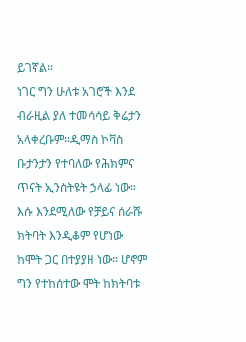ይገኛል።
ነገር ግን ሁለቱ አገሮች እንደ ብራዚል ያለ ተመሳሳይ ቅሬታን አላቀረቡም።ዲማስ ኮቫስ ቡታንታን የተባለው የሕክምና ጥናት ኢንስትዩት ኃላፊ ነው። እሱ እንደሚለው የቻይና ሰራሹ ክትባት እንዲቆም የሆነው ከሞት ጋር በተያያዘ ነው። ሆኖም ግን የተከሰተው ሞት ከክትባቱ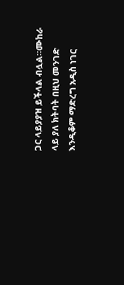ጋር ላይያያዝ ይችላል ብሏል።ሙከራ ላይ ያለ ክትባት በዚህ መንገድ እንዲቆም ማድረግ አዲስ ነገር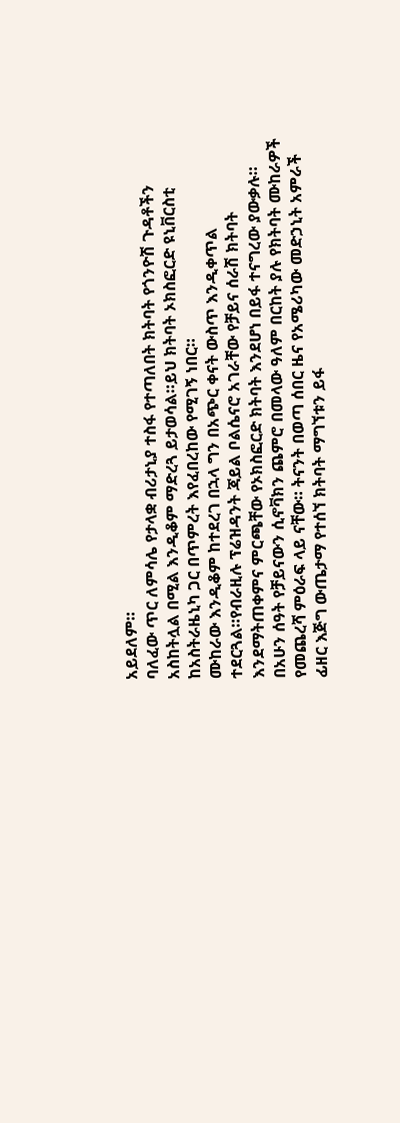አይደለም።
ባለፈው ጥር ለምሳሌ የታላቋ ብሪታኒያ ተስፋ የተጣለበት ክትባት የጎንዮሽ ጉዳቶችን አስከትሏል በሚል እንዲቆም ማድረጓ ይታወሳል።ይህ ክትባት ኦክስፎርድ ዩኒቨርስቲ ከአስትራዜኒካ ጋር በጥምረት እየፈበረከው የሚገኝ ነበር።
ሙከራው እንዲቆም ከተደረገ በኋላ ግን በአጭር ቀናት ውስጥ እንዲቀጥል ተደርጓል።የብራዚሉ ፕሬዝዳንት ጃይል ቦልሴናሮ አገራቸው የቻይና ሰራሽ ክትባት እንደማትጠቀምና ምርጫቸው የኦክስፎርድ ክትባት እንደሆነ በይፋ ተናግረው ያውቃሉ።
በአሁን ሰዓት የቻይናውን ሲኖቫክን ጨምሮ በመላው ዓለም በርከት ያሉ የክትባት ሙከራዎች የመጨረሻ ምዕራፍ ላይ ናቸው። ትናንት በወጣ ሰበር ዜና የአሜሪካው መድኃኒት አምራች ፊዘር እጅግ ውጤታማ የተሰኘ ክትባት ማግኘቱን ይፋ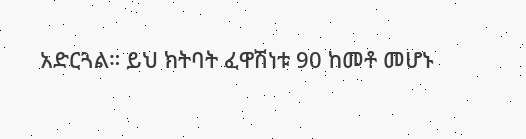አድርጓል። ይህ ክትባት ፈዋሽነቱ 90 ከመቶ መሆኑ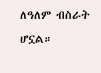ለዓለም ብስራት ሆኗል።